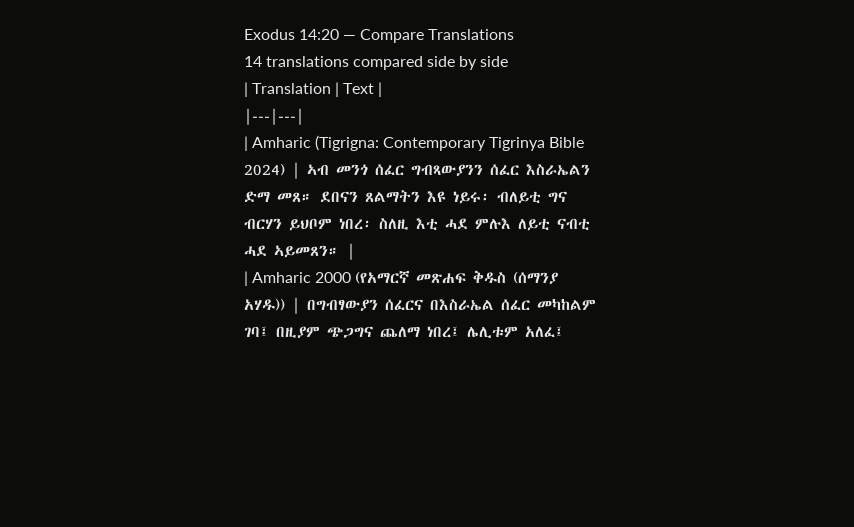Exodus 14:20 — Compare Translations
14 translations compared side by side
| Translation | Text |
|---|---|
| Amharic (Tigrigna: Contemporary Tigrinya Bible 2024) | ኣብ መንጎ ሰፈር ግብጻውያንን ሰፈር እስራኤልን ድማ መጸ። ደበናን ጸልማትን እዩ ነይሩ፡ ብለይቲ ግና ብርሃን ይህቦም ነበረ፡ ስለዚ እቲ ሓደ ምሉእ ለይቲ ናብቲ ሓደ ኣይመጸን። |
| Amharic 2000 (የአማርኛ መጽሐፍ ቅዱስ (ሰማንያ አሃዱ)) | በግብፃውያን ሰፈርና በእስራኤል ሰፈር መካከልም ገባ፤ በዚያም ጭጋግና ጨለማ ነበረ፤ ሌሊቱም አለፈ፤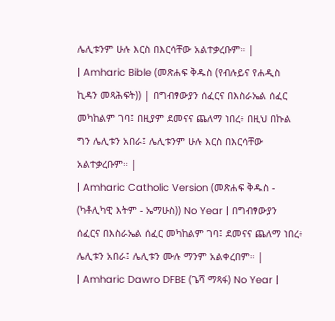ሌሊቱንም ሁሉ እርስ በእርሳቸው አልተቃረቡም። |
| Amharic Bible (መጽሐፍ ቅዱስ (የብሉይና የሐዲስ ኪዳን መጻሕፍት)) | በግብፃውያን ሰፈርና በእስራኤል ሰፈር መካከልም ገባ፤ በዚያም ደመናና ጨለማ ነበረ፥ በዚህ በኩል ግን ሌሊቱን አበራ፤ ሌሊቱንም ሁሉ እርስ በእርሳቸው አልተቃረቡም። |
| Amharic Catholic Version (መጽሐፍ ቅዱስ - (ካቶሊካዊ እትም - ኤማሁስ)) No Year | በግብፃውያን ሰፈርና በእስራኤል ሰፈር መካከልም ገባ፤ ደመናና ጨለማ ነበረ፥ ሌሊቱን አበራ፤ ሌሊቱን ሙሉ ማንም አልቀረበም። |
| Amharic Dawro DFBE (ጌሻ ማጻፋ) No Year |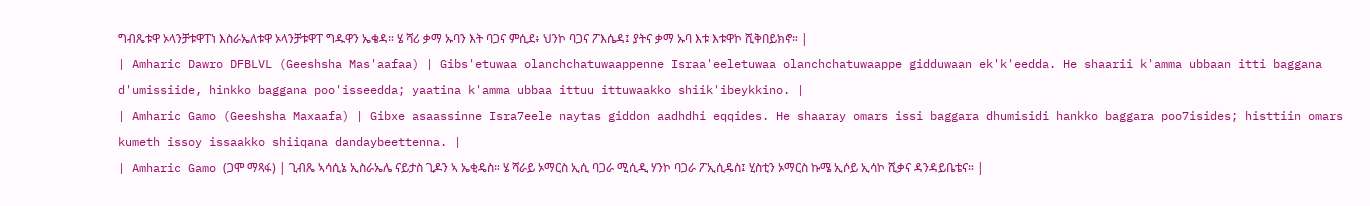ግብጼቱዋ ኦላንቻቱዋፐነ እስራኤለቱዋ ኦላንቻቱዋፐ ግዱዋን ኤቄዳ። ሄ ሻሪ ቃማ ኡባን እት ባጋና ምሲደ፥ ህንኮ ባጋና ፖእሴዳ፤ ያትና ቃማ ኡባ እቱ እቱዋኮ ሺቅበይክኖ። |
| Amharic Dawro DFBLVL (Geeshsha Mas'aafaa) | Gibs'etuwaa olanchchatuwaappenne Israa'eeletuwaa olanchchatuwaappe gidduwaan ek'k'eedda. He shaarii k'amma ubbaan itti baggana d'umissiide, hinkko baggana poo'isseedda; yaatina k'amma ubbaa ittuu ittuwaakko shiik'ibeykkino. |
| Amharic Gamo (Geeshsha Maxaafa) | Gibxe asaassinne Isra7eele naytas giddon aadhdhi eqqides. He shaaray omars issi baggara dhumisidi hankko baggara poo7isides; histtiin omars kumeth issoy issaakko shiiqana dandaybeettenna. |
| Amharic Gamo (ጋሞ ማጻፋ) | ጊብጼ ኣሳሲኔ ኢስራኤሌ ናይታስ ጊዶን ኣ ኤቂዴስ። ሄ ሻራይ ኦማርስ ኢሲ ባጋራ ሚሲዲ ሃንኮ ባጋራ ፖኢሲዴስ፤ ሂስቲን ኦማርስ ኩሜ ኢሶይ ኢሳኮ ሺቃና ዳንዳይቤቴና። |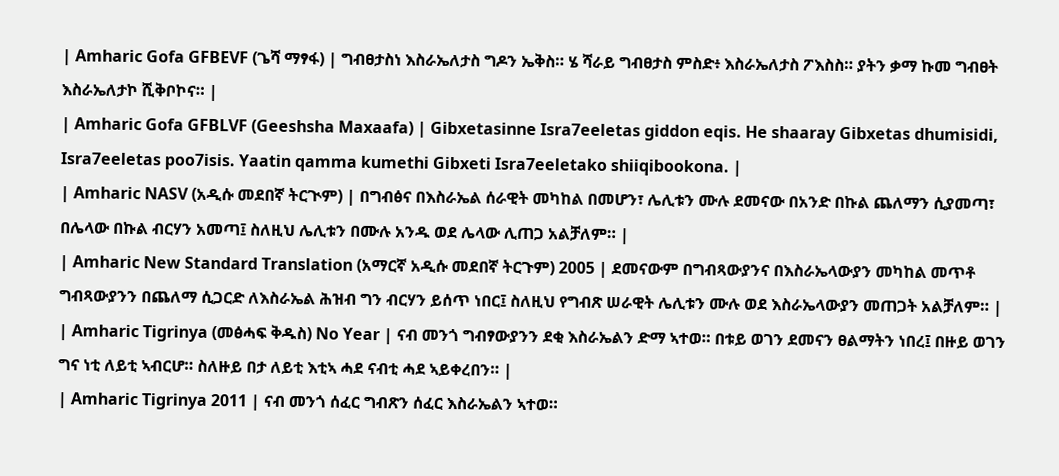| Amharic Gofa GFBEVF (ጌሻ ማፃፋ) | ግብፀታስነ እስራኤለታስ ግዶን ኤቅስ። ሄ ሻራይ ግብፀታስ ምስድ፥ እስራኤለታስ ፖእስስ። ያትን ቃማ ኩመ ግብፀት እስራኤለታኮ ሺቅቦኮና። |
| Amharic Gofa GFBLVF (Geeshsha Maxaafa) | Gibxetasinne Isra7eeletas giddon eqis. He shaaray Gibxetas dhumisidi, Isra7eeletas poo7isis. Yaatin qamma kumethi Gibxeti Isra7eeletako shiiqibookona. |
| Amharic NASV (አዲሱ መደበኛ ትርጒም) | በግብፅና በእስራኤል ሰራዊት መካከል በመሆን፣ ሌሊቱን ሙሉ ደመናው በአንድ በኩል ጨለማን ሲያመጣ፣ በሌላው በኩል ብርሃን አመጣ፤ ስለዚህ ሌሊቱን በሙሉ አንዱ ወደ ሌላው ሊጠጋ አልቻለም። |
| Amharic New Standard Translation (አማርኛ አዲሱ መደበኛ ትርጉም) 2005 | ደመናውም በግብጻውያንና በእስራኤላውያን መካከል መጥቶ ግብጻውያንን በጨለማ ሲጋርድ ለእስራኤል ሕዝብ ግን ብርሃን ይሰጥ ነበር፤ ስለዚህ የግብጽ ሠራዊት ሌሊቱን ሙሉ ወደ እስራኤላውያን መጠጋት አልቻለም። |
| Amharic Tigrinya (መፅሓፍ ቅዱስ) No Year | ናብ መንጎ ግብፃውያንን ደቂ እስራኤልን ድማ ኣተወ። በቱይ ወገን ደመናን ፀልማትን ነበረ፤ በዙይ ወገን ግና ነቲ ለይቲ ኣብርሆ። ስለዙይ በታ ለይቲ እቲኣ ሓደ ናብቲ ሓደ ኣይቀረበን። |
| Amharic Tigrinya 2011 | ናብ መንጎ ሰፈር ግብጽን ሰፈር እስራኤልን ኣተወ።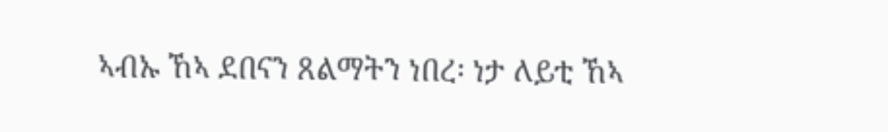ኣብኡ ኸኣ ደበናን ጸልማትን ነበረ፡ ነታ ለይቲ ኸኣ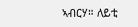ኣብርሃ። ለይቲ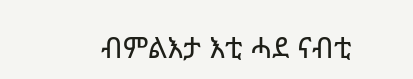ብምልእታ እቲ ሓደ ናብቲ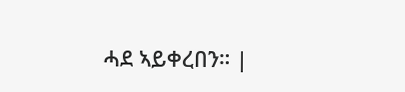ሓደ ኣይቀረበን። |